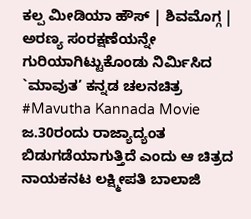ಕಲ್ಪ ಮೀಡಿಯಾ ಹೌಸ್ | ಶಿವಮೊಗ್ಗ |
ಅರಣ್ಯ ಸಂರಕ್ಷಣೆಯನ್ನೇ ಗುರಿಯಾಗಿಟ್ಟುಕೊಂಡು ನಿರ್ಮಿಸಿದ `ಮಾವುತ’ ಕನ್ನಡ ಚಲನಚಿತ್ರ #Mavutha Kannada Movie ಜ.30ರಂದು ರಾಜ್ಯಾದ್ಯಂತ ಬಿಡುಗಡೆಯಾಗುತ್ತಿದೆ ಎಂದು ಆ ಚಿತ್ರದ ನಾಯಕನಟ ಲಕ್ಷ್ಮೀಪತಿ ಬಾಲಾಜಿ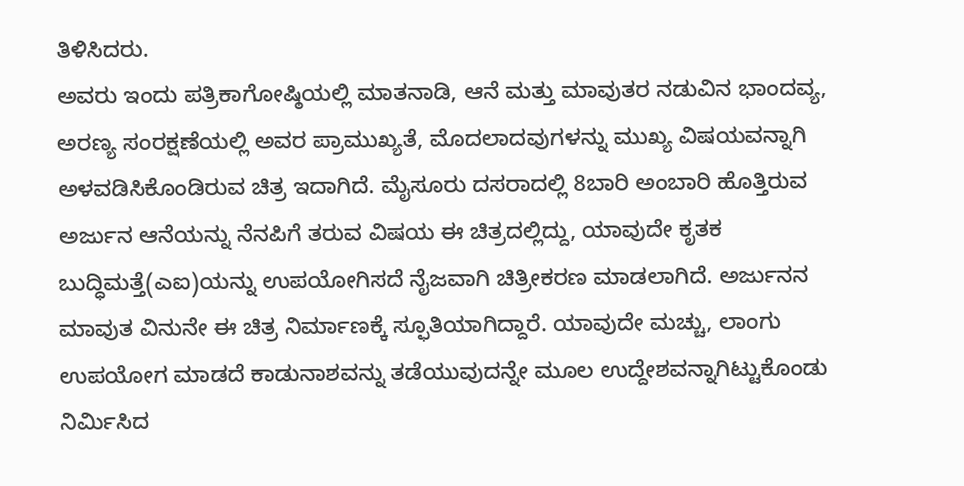ತಿಳಿಸಿದರು.
ಅವರು ಇಂದು ಪತ್ರಿಕಾಗೋಷ್ಠಿಯಲ್ಲಿ ಮಾತನಾಡಿ, ಆನೆ ಮತ್ತು ಮಾವುತರ ನಡುವಿನ ಭಾಂದವ್ಯ, ಅರಣ್ಯ ಸಂರಕ್ಷಣೆಯಲ್ಲಿ ಅವರ ಪ್ರಾಮುಖ್ಯತೆ, ಮೊದಲಾದವುಗಳನ್ನು ಮುಖ್ಯ ವಿಷಯವನ್ನಾಗಿ ಅಳವಡಿಸಿಕೊಂಡಿರುವ ಚಿತ್ರ ಇದಾಗಿದೆ. ಮೈಸೂರು ದಸರಾದಲ್ಲಿ 8ಬಾರಿ ಅಂಬಾರಿ ಹೊತ್ತಿರುವ ಅರ್ಜುನ ಆನೆಯನ್ನು ನೆನಪಿಗೆ ತರುವ ವಿಷಯ ಈ ಚಿತ್ರದಲ್ಲಿದ್ದು, ಯಾವುದೇ ಕೃತಕ ಬುದ್ಧಿಮತ್ತೆ(ಎಐ)ಯನ್ನು ಉಪಯೋಗಿಸದೆ ನೈಜವಾಗಿ ಚಿತ್ರೀಕರಣ ಮಾಡಲಾಗಿದೆ. ಅರ್ಜುನನ ಮಾವುತ ವಿನುನೇ ಈ ಚಿತ್ರ ನಿರ್ಮಾಣಕ್ಕೆ ಸ್ಫೂತಿಯಾಗಿದ್ದಾರೆ. ಯಾವುದೇ ಮಚ್ಚು, ಲಾಂಗು ಉಪಯೋಗ ಮಾಡದೆ ಕಾಡುನಾಶವನ್ನು ತಡೆಯುವುದನ್ನೇ ಮೂಲ ಉದ್ದೇಶವನ್ನಾಗಿಟ್ಟುಕೊಂಡು ನಿರ್ಮಿಸಿದ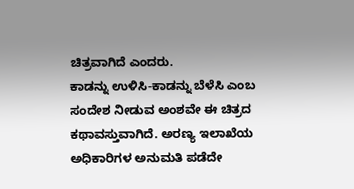ಚಿತ್ರವಾಗಿದೆ ಎಂದರು.
ಕಾಡನ್ನು ಉಳಿಸಿ-ಕಾಡನ್ನು ಬೆಳೆಸಿ ಎಂಬ ಸಂದೇಶ ನೀಡುವ ಅಂಶವೇ ಈ ಚಿತ್ರದ ಕಥಾವಸ್ತುವಾಗಿದೆ. ಅರಣ್ಯ ಇಲಾಖೆಯ ಅಧಿಕಾರಿಗಳ ಅನುಮತಿ ಪಡೆದೇ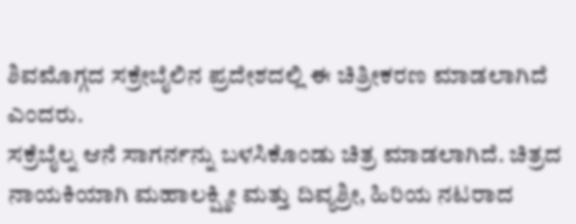ಶಿವಮೊಗ್ಗದ ಸಕ್ರೇಬೈಲಿನ ಪ್ರದೇಶದಲ್ಲಿ ಈ ಚಿತ್ರೀಕರಣ ಮಾಡಲಾಗಿದೆ ಎಂದರು.
ಸಕ್ರೆಬೈಲ್ನ ಆನೆ ಸಾಗರ್ನನ್ನು ಬಳಸಿಕೊಂಡು ಚಿತ್ರ ಮಾಡಲಾಗಿದೆ. ಚಿತ್ರದ ನಾಯಕಿಯಾಗಿ ಮಹಾಲಕ್ಷ್ಮೀ ಮತ್ತು ದಿವ್ಯಶ್ರೀ, ಹಿರಿಯ ನಟರಾದ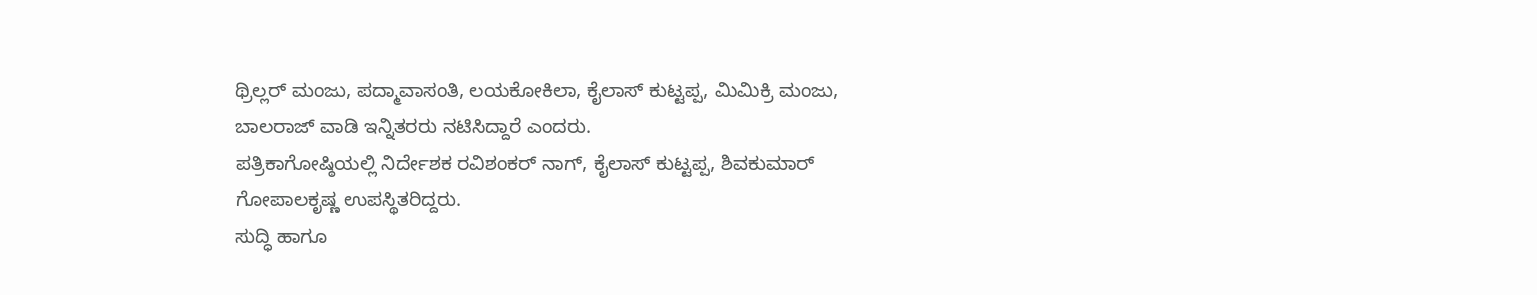ಥ್ರಿಲ್ಲರ್ ಮಂಜು, ಪದ್ಮಾವಾಸಂತಿ, ಲಯಕೋಕಿಲಾ, ಕೈಲಾಸ್ ಕುಟ್ಟಪ್ಪ, ಮಿಮಿಕ್ರಿ ಮಂಜು, ಬಾಲರಾಜ್ ವಾಡಿ ಇನ್ನಿತರರು ನಟಿಸಿದ್ದಾರೆ ಎಂದರು.
ಪತ್ರಿಕಾಗೋಷ್ಠಿಯಲ್ಲಿ ನಿರ್ದೇಶಕ ರವಿಶಂಕರ್ ನಾಗ್, ಕೈಲಾಸ್ ಕುಟ್ಟಪ್ಪ, ಶಿವಕುಮಾರ್ ಗೋಪಾಲಕೃಷ್ಣ ಉಪಸ್ಥಿತರಿದ್ದರು.
ಸುದ್ಧಿ ಹಾಗೂ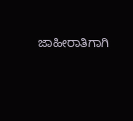ಜಾಹೀರಾತಿಗಾಗಿ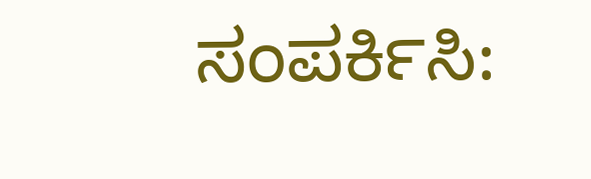ಸಂಪರ್ಕಿಸಿ: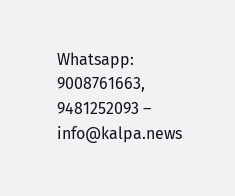Whatsapp: 9008761663, 9481252093 – info@kalpa.news